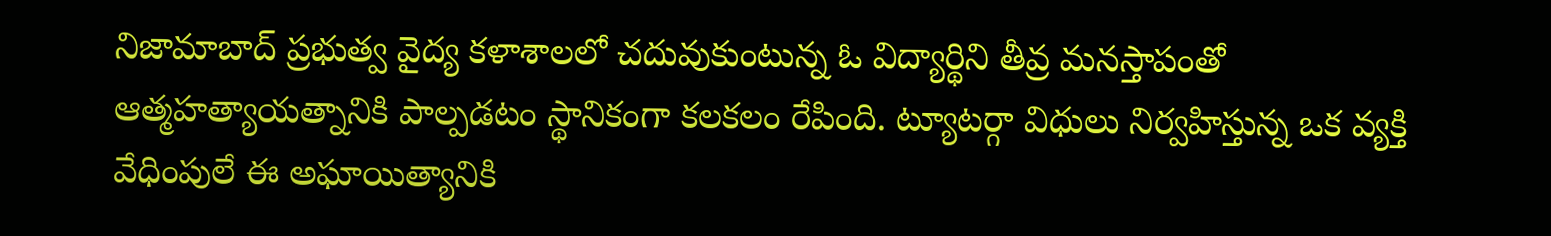నిజామాబాద్ ప్రభుత్వ వైద్య కళాశాలలో చదువుకుంటున్న ఓ విద్యార్థిని తీవ్ర మనస్తాపంతో ఆత్మహత్యాయత్నానికి పాల్పడటం స్థానికంగా కలకలం రేపింది. ట్యూటర్గా విధులు నిర్వహిస్తున్న ఒక వ్యక్తి వేధింపులే ఈ అఘాయిత్యానికి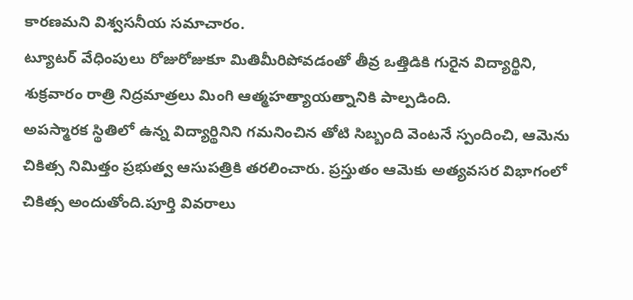కారణమని విశ్వసనీయ సమాచారం.
ట్యూటర్ వేధింపులు రోజురోజుకూ మితిమీరిపోవడంతో తీవ్ర ఒత్తిడికి గురైన విద్యార్థిని, శుక్రవారం రాత్రి నిద్రమాత్రలు మింగి ఆత్మహత్యాయత్నానికి పాల్పడింది.
అపస్మారక స్థితిలో ఉన్న విద్యార్థినిని గమనించిన తోటి సిబ్బంది వెంటనే స్పందించి, ఆమెను చికిత్స నిమిత్తం ప్రభుత్వ ఆసుపత్రికి తరలించారు. ప్రస్తుతం ఆమెకు అత్యవసర విభాగంలో చికిత్స అందుతోంది.పూర్తి వివరాలు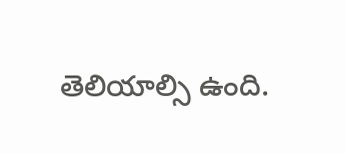తెలియాల్సి ఉంది.